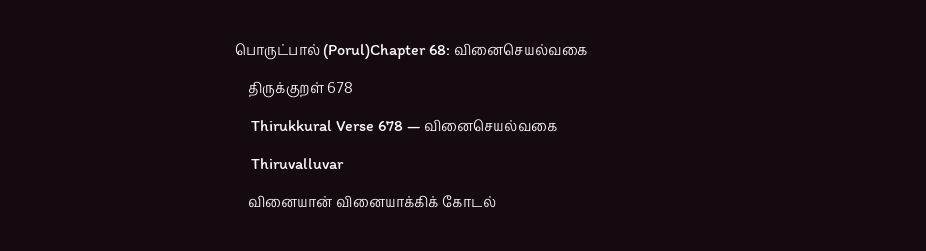பொருட்பால் (Porul)Chapter 68: வினைசெயல்வகை

    திருக்குறள் 678

    Thirukkural Verse 678 — வினைசெயல்வகை

    Thiruvalluvar

    வினையான் வினையாக்கிக் கோடல்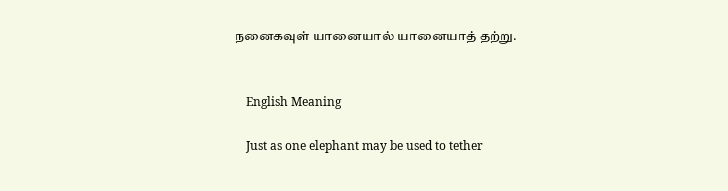நனைகவுள் யானையால் யானையாத் தற்று.


    English Meaning

    Just as one elephant may be used to tether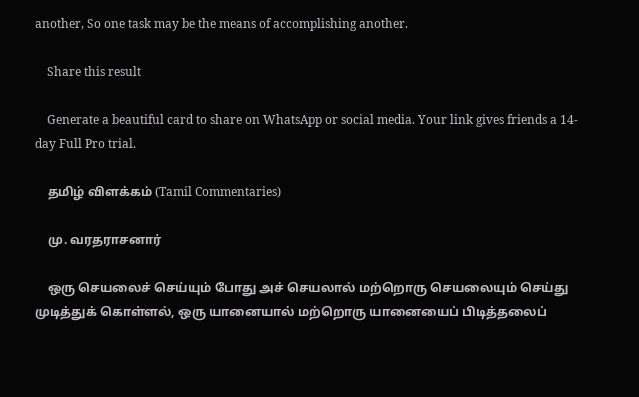another, So one task may be the means of accomplishing another.

    Share this result

    Generate a beautiful card to share on WhatsApp or social media. Your link gives friends a 14-day Full Pro trial.

    தமிழ் விளக்கம் (Tamil Commentaries)

    மு. வரதராசனார்

    ஒரு செயலைச் செய்யும் போது அச் செயலால் மற்றொரு செயலையும் செய்து முடித்துக் கொள்ளல், ஒரு யானையால் மற்றொரு யானையைப் பிடித்தலைப்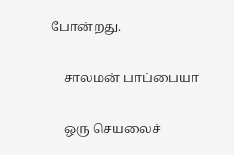போன்றது.

    சாலமன் பாப்பையா

    ஒரு செயலைச்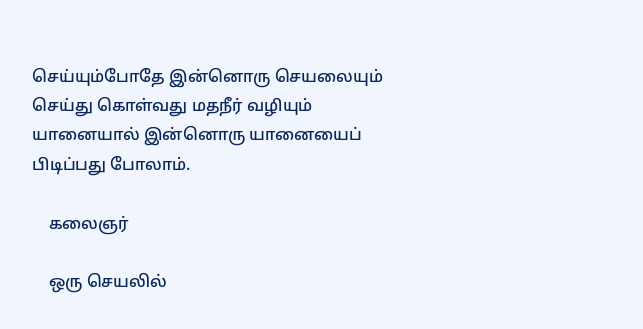செய்யும்போதே இன்னொரு செயலையும் செய்து கொள்வது மதநீர் வழியும் யானையால் இன்னொரு யானையைப் பிடிப்பது போலாம்.

    கலைஞர்

    ஒரு செயலில்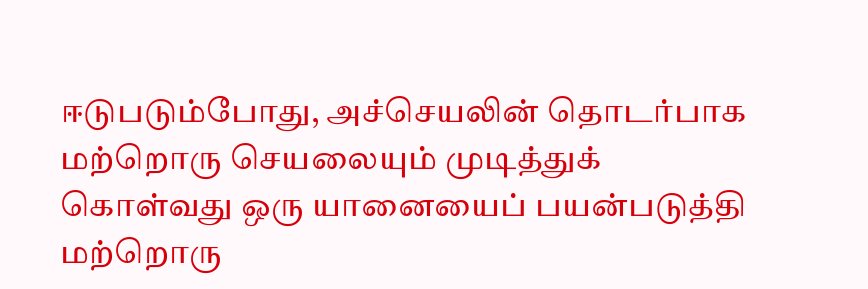ஈடுபடும்போது, அச்செயலின் தொடர்பாக மற்றொரு செயலையும் முடித்துக் கொள்வது ஒரு யானையைப் பயன்படுத்தி மற்றொரு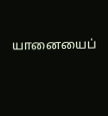யானையைப்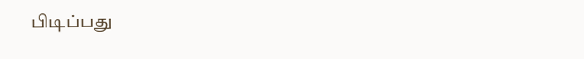பிடிப்பது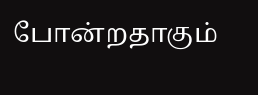போன்றதாகும்